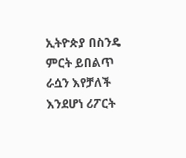ኢትዮጵያ በስንዴ ምርት ይበልጥ ራሷን እየቻለች እንደሆነ ሪፖርት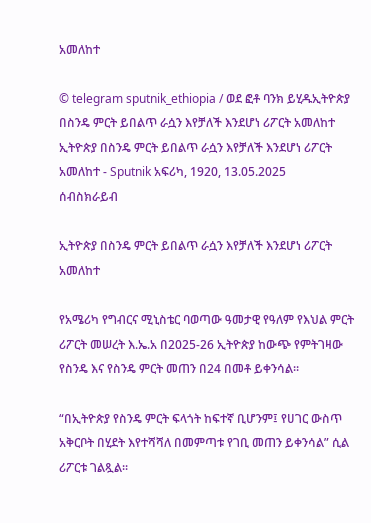አመለከተ

© telegram sputnik_ethiopia / ወደ ፎቶ ባንክ ይሂዱኢትዮጵያ በስንዴ ምርት ይበልጥ ራሷን እየቻለች እንደሆነ ሪፖርት አመለከተ
ኢትዮጵያ በስንዴ ምርት ይበልጥ ራሷን እየቻለች እንደሆነ ሪፖርት አመለከተ - Sputnik አፍሪካ, 1920, 13.05.2025
ሰብስክራይብ

ኢትዮጵያ በስንዴ ምርት ይበልጥ ራሷን እየቻለች እንደሆነ ሪፖርት አመለከተ

የአሜሪካ የግብርና ሚኒስቴር ባወጣው ዓመታዊ የዓለም የእህል ምርት ሪፖርት መሠረት እ.ኤ.አ በ2025-26 ኢትዮጵያ ከውጭ የምትገዛው የስንዴ እና የስንዴ ምርት መጠን በ24 በመቶ ይቀንሳል።

“በኢትዮጵያ የስንዴ ምርት ፍላጎት ከፍተኛ ቢሆንም፤ የሀገር ውስጥ አቅርቦት በሂደት እየተሻሻለ በመምጣቱ የገቢ መጠን ይቀንሳል” ሲል ሪፖርቱ ገልጿል፡፡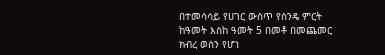በተመሳሳይ የሀገር ውስጥ የስንዴ ምርት ከዓመት እስከ ዓመት 5 በመቶ በመጨመር ክብረ ወሰን የሆነ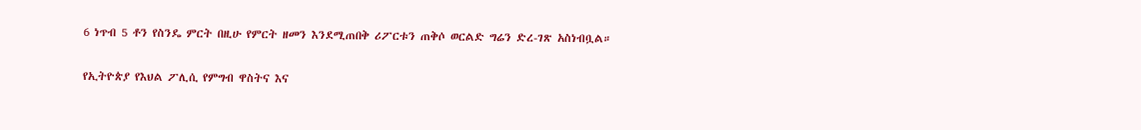6 ነጥብ 5 ቶን የስንዴ ምርት በዚሁ የምርት ዘመን እንደሚጠበቅ ሪፖርቱን ጠቅሶ ወርልድ ግሬን ድረ-ገጽ አስነብቧል።

የኢትዮጵያ የእህል ፖሊሲ የምግብ ዋስትና እና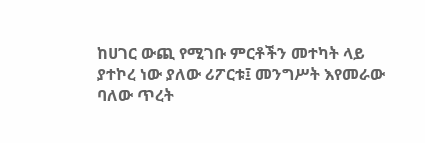ከሀገር ውጪ የሚገቡ ምርቶችን መተካት ላይ ያተኮረ ነው ያለው ሪፖርቱ፤ መንግሥት እየመራው ባለው ጥረት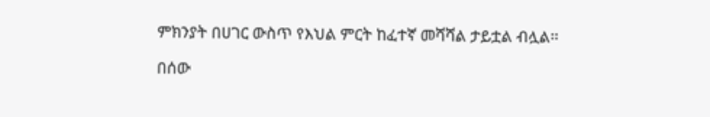ምክንያት በሀገር ውስጥ የእህል ምርት ከፈተኛ መሻሻል ታይቷል ብሏል፡፡

በሰው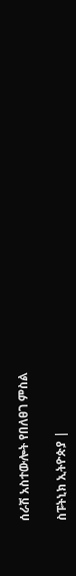ሰራሽ አስተውሎት የበለፀገ ምስል

ስፑትኒክ ኢትዮጵያ |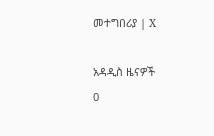መተግበሪያ | X

አዳዲስ ዜናዎች
0